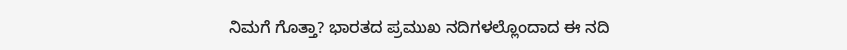ನಿಮಗೆ ಗೊತ್ತಾ? ಭಾರತದ ಪ್ರಮುಖ ನದಿಗಳಲ್ಲೊಂದಾದ ಈ ನದಿ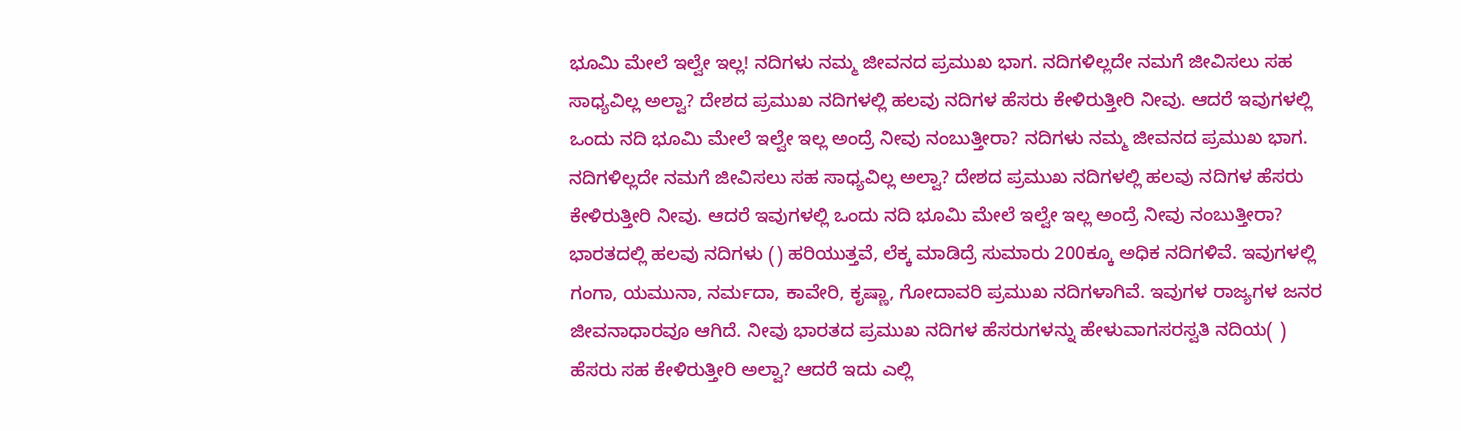ಭೂಮಿ ಮೇಲೆ ಇಲ್ವೇ ಇಲ್ಲ! ನದಿಗಳು ನಮ್ಮ ಜೀವನದ ಪ್ರಮುಖ ಭಾಗ. ನದಿಗಳಿಲ್ಲದೇ ನಮಗೆ ಜೀವಿಸಲು ಸಹ ಸಾಧ್ಯವಿಲ್ಲ ಅಲ್ವಾ? ದೇಶದ ಪ್ರಮುಖ ನದಿಗಳಲ್ಲಿ ಹಲವು ನದಿಗಳ ಹೆಸರು ಕೇಳಿರುತ್ತೀರಿ ನೀವು. ಆದರೆ ಇವುಗಳಲ್ಲಿ ಒಂದು ನದಿ ಭೂಮಿ ಮೇಲೆ ಇಲ್ವೇ ಇಲ್ಲ ಅಂದ್ರೆ ನೀವು ನಂಬುತ್ತೀರಾ? ನದಿಗಳು ನಮ್ಮ ಜೀವನದ ಪ್ರಮುಖ ಭಾಗ. ನದಿಗಳಿಲ್ಲದೇ ನಮಗೆ ಜೀವಿಸಲು ಸಹ ಸಾಧ್ಯವಿಲ್ಲ ಅಲ್ವಾ? ದೇಶದ ಪ್ರಮುಖ ನದಿಗಳಲ್ಲಿ ಹಲವು ನದಿಗಳ ಹೆಸರು ಕೇಳಿರುತ್ತೀರಿ ನೀವು. ಆದರೆ ಇವುಗಳಲ್ಲಿ ಒಂದು ನದಿ ಭೂಮಿ ಮೇಲೆ ಇಲ್ವೇ ಇಲ್ಲ ಅಂದ್ರೆ ನೀವು ನಂಬುತ್ತೀರಾ? ಭಾರತದಲ್ಲಿ ಹಲವು ನದಿಗಳು () ಹರಿಯುತ್ತವೆ, ಲೆಕ್ಕ ಮಾಡಿದ್ರೆ ಸುಮಾರು 200ಕ್ಕೂ ಅಧಿಕ ನದಿಗಳಿವೆ. ಇವುಗಳಲ್ಲಿ ಗಂಗಾ, ಯಮುನಾ, ನರ್ಮದಾ, ಕಾವೇರಿ, ಕೃಷ್ಣಾ, ಗೋದಾವರಿ ಪ್ರಮುಖ ನದಿಗಳಾಗಿವೆ. ಇವುಗಳ ರಾಜ್ಯಗಳ ಜನರ ಜೀವನಾಧಾರವೂ ಆಗಿದೆ. ನೀವು ಭಾರತದ ಪ್ರಮುಖ ನದಿಗಳ ಹೆಸರುಗಳನ್ನು ಹೇಳುವಾಗಸರಸ್ವತಿ ನದಿಯ( ) ಹೆಸರು ಸಹ ಕೇಳಿರುತ್ತೀರಿ ಅಲ್ವಾ? ಆದರೆ ಇದು ಎಲ್ಲಿ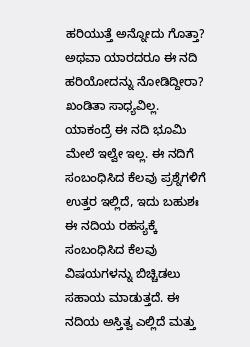ಹರಿಯುತ್ತೆ ಅನ್ನೋದು ಗೊತ್ತಾ? ಅಥವಾ ಯಾರದರೂ ಈ ನದಿ ಹರಿಯೋದನ್ನು ನೋಡಿದ್ದೀರಾ? ಖಂಡಿತಾ ಸಾಧ್ಯವಿಲ್ಲ. ಯಾಕಂದ್ರೆ ಈ ನದಿ ಭೂಮಿ ಮೇಲೆ ಇಲ್ವೇ ಇಲ್ಲ. ಈ ನದಿಗೆ ಸಂಬಂಧಿಸಿದ ಕೆಲವು ಪ್ರಶ್ನೆಗಳಿಗೆ ಉತ್ತರ ಇಲ್ಲಿದೆ, ಇದು ಬಹುಶಃ ಈ ನದಿಯ ರಹಸ್ಯಕ್ಕೆ ಸಂಬಂಧಿಸಿದ ಕೆಲವು ವಿಷಯಗಳನ್ನು ಬಿಚ್ಚಿಡಲು ಸಹಾಯ ಮಾಡುತ್ತದೆ. ಈ ನದಿಯ ಅಸ್ತಿತ್ವ ಎಲ್ಲಿದೆ ಮತ್ತು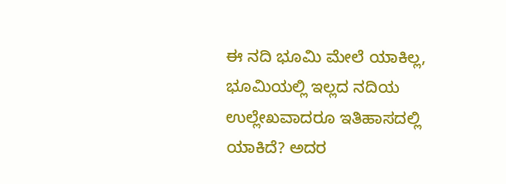ಈ ನದಿ ಭೂಮಿ ಮೇಲೆ ಯಾಕಿಲ್ಲ, ಭೂಮಿಯಲ್ಲಿ ಇಲ್ಲದ ನದಿಯ ಉಲ್ಲೇಖವಾದರೂ ಇತಿಹಾಸದಲ್ಲಿ ಯಾಕಿದೆ? ಅದರ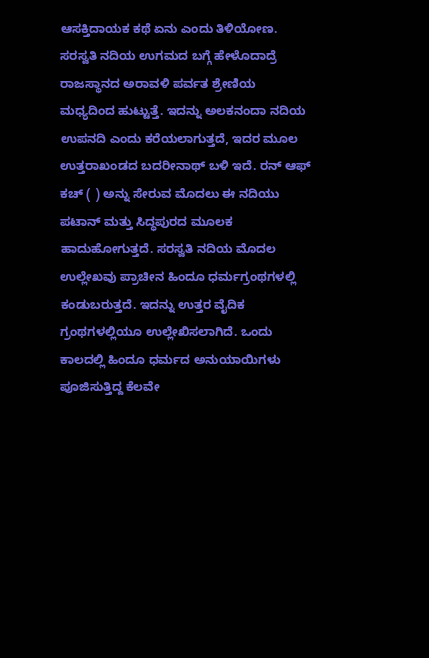ಆಸಕ್ತಿದಾಯಕ ಕಥೆ ಏನು ಎಂದು ತಿಳಿಯೋಣ. ಸರಸ್ವತಿ ನದಿಯ ಉಗಮದ ಬಗ್ಗೆ ಹೇಳೊದಾದ್ರೆ ರಾಜಸ್ಥಾನದ ಅರಾವಳಿ ಪರ್ವತ ಶ್ರೇಣಿಯ ಮಧ್ಯದಿಂದ ಹುಟ್ಟುತ್ತೆ. ಇದನ್ನು ಅಲಕನಂದಾ ನದಿಯ ಉಪನದಿ ಎಂದು ಕರೆಯಲಾಗುತ್ತದೆ, ಇದರ ಮೂಲ ಉತ್ತರಾಖಂಡದ ಬದರೀನಾಥ್ ಬಳಿ ಇದೆ. ರನ್ ಆಫ್ ಕಚ್ ( ) ಅನ್ನು ಸೇರುವ ಮೊದಲು ಈ ನದಿಯು ಪಟಾನ್ ಮತ್ತು ಸಿದ್ಧಪುರದ ಮೂಲಕ ಹಾದುಹೋಗುತ್ತದೆ. ಸರಸ್ವತಿ ನದಿಯ ಮೊದಲ ಉಲ್ಲೇಖವು ಪ್ರಾಚೀನ ಹಿಂದೂ ಧರ್ಮಗ್ರಂಥಗಳಲ್ಲಿ ಕಂಡುಬರುತ್ತದೆ. ಇದನ್ನು ಉತ್ತರ ವೈದಿಕ ಗ್ರಂಥಗಳಲ್ಲಿಯೂ ಉಲ್ಲೇಖಿಸಲಾಗಿದೆ. ಒಂದು ಕಾಲದಲ್ಲಿ ಹಿಂದೂ ಧರ್ಮದ ಅನುಯಾಯಿಗಳು ಪೂಜಿಸುತ್ತಿದ್ದ ಕೆಲವೇ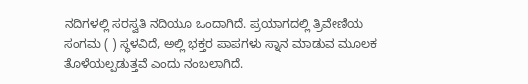ನದಿಗಳಲ್ಲಿ ಸರಸ್ವತಿ ನದಿಯೂ ಒಂದಾಗಿದೆ. ಪ್ರಯಾಗದಲ್ಲಿ ತ್ರಿವೇಣಿಯ ಸಂಗಮ ( ) ಸ್ಥಳವಿದೆ, ಅಲ್ಲಿ ಭಕ್ತರ ಪಾಪಗಳು ಸ್ನಾನ ಮಾಡುವ ಮೂಲಕ ತೊಳೆಯಲ್ಪಡುತ್ತವೆ ಎಂದು ನಂಬಲಾಗಿದೆ.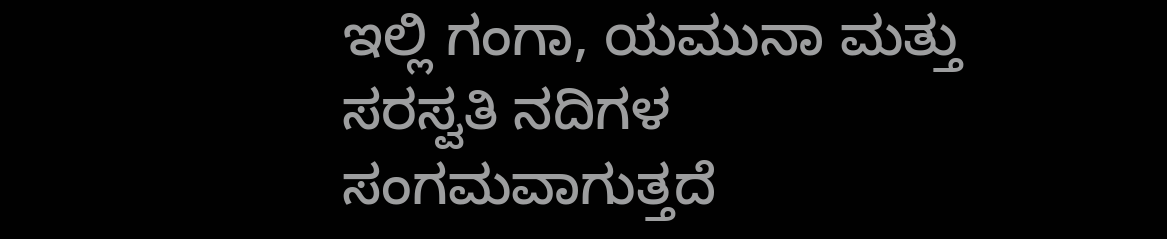ಇಲ್ಲಿ ಗಂಗಾ, ಯಮುನಾ ಮತ್ತು ಸರಸ್ವತಿ ನದಿಗಳ ಸಂಗಮವಾಗುತ್ತದೆ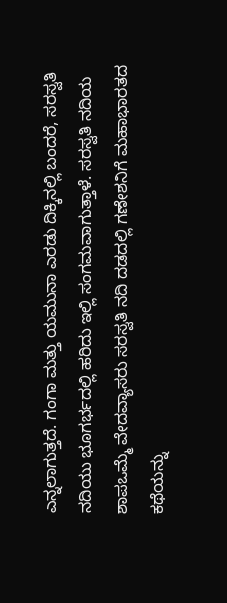ಎನ್ನಲಾಗುತ್ತದೆ. ಗಂಗಾ ಮತ್ತು ಯಮುನಾ ಎರಡು ದಿಕ್ಕಿನಲ್ಲಿ ಬಂದರೆ, ಸರಸ್ವತಿ ನದಿಯು ಭೂಗರ್ಭದಲ್ಲಿ ಹರಿದು ಇಲ್ಲಿ ಸಂಗಮವಾಗುತ್ತಾಳೆ. ಸರಸ್ವತಿ ನದಿಯ ಶಾಪಒಮ್ಮೆ ವೇದವ್ಯಾಸರು ಸರಸ್ವತಿ ನದಿ ದಡದಲ್ಲಿ ಗಣೇಶನಿಗೆ ಮಹಾಭಾರತದ ಕಥೆಯನ್ನು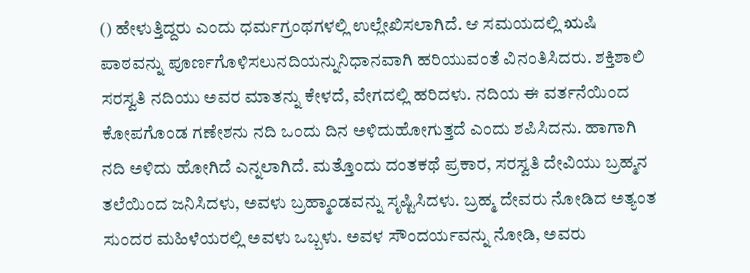() ಹೇಳುತ್ತಿದ್ದರು ಎಂದು ಧರ್ಮಗ್ರಂಥಗಳಲ್ಲಿ ಉಲ್ಲೇಖಿಸಲಾಗಿದೆ. ಆ ಸಮಯದಲ್ಲಿ ಋಷಿ ಪಾಠವನ್ನು ಪೂರ್ಣಗೊಳಿಸಲುನದಿಯನ್ನುನಿಧಾನವಾಗಿ ಹರಿಯುವಂತೆ ವಿನಂತಿಸಿದರು. ಶಕ್ತಿಶಾಲಿ ಸರಸ್ವತಿ ನದಿಯು ಅವರ ಮಾತನ್ನು ಕೇಳದೆ, ವೇಗದಲ್ಲಿ ಹರಿದಳು. ನದಿಯ ಈ ವರ್ತನೆಯಿಂದ ಕೋಪಗೊಂಡ ಗಣೇಶನು ನದಿ ಒಂದು ದಿನ ಅಳಿದುಹೋಗುತ್ತದೆ ಎಂದು ಶಪಿಸಿದನು. ಹಾಗಾಗಿ ನದಿ ಅಳಿದು ಹೋಗಿದೆ ಎನ್ನಲಾಗಿದೆ. ಮತ್ತೊಂದು ದಂತಕಥೆ ಪ್ರಕಾರ, ಸರಸ್ವತಿ ದೇವಿಯು ಬ್ರಹ್ಮನ ತಲೆಯಿಂದ ಜನಿಸಿದಳು, ಅವಳು ಬ್ರಹ್ಮಾಂಡವನ್ನು ಸೃಷ್ಟಿಸಿದಳು. ಬ್ರಹ್ಮ ದೇವರು ನೋಡಿದ ಅತ್ಯಂತ ಸುಂದರ ಮಹಿಳೆಯರಲ್ಲಿ ಅವಳು ಒಬ್ಬಳು. ಅವಳ ಸೌಂದರ್ಯವನ್ನು ನೋಡಿ, ಅವರು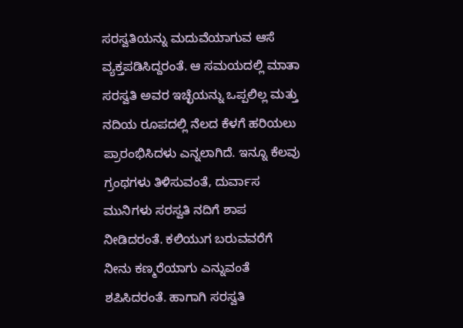ಸರಸ್ವತಿಯನ್ನು ಮದುವೆಯಾಗುವ ಆಸೆ ವ್ಯಕ್ತಪಡಿಸಿದ್ದರಂತೆ. ಆ ಸಮಯದಲ್ಲಿ ಮಾತಾ ಸರಸ್ವತಿ ಅವರ ಇಚ್ಛೆಯನ್ನು ಒಪ್ಪಲಿಲ್ಲ ಮತ್ತು ನದಿಯ ರೂಪದಲ್ಲಿ ನೆಲದ ಕೆಳಗೆ ಹರಿಯಲು ಪ್ರಾರಂಭಿಸಿದಳು ಎನ್ನಲಾಗಿದೆ. ಇನ್ನೂ ಕೆಲವು ಗ್ರಂಥಗಳು ತಿಳಿಸುವಂತೆ, ದುರ್ವಾಸ ಮುನಿಗಳು ಸರಸ್ವತಿ ನದಿಗೆ ಶಾಪ ನೀಡಿದರಂತೆ. ಕಲಿಯುಗ ಬರುವವರೆಗೆ ನೀನು ಕಣ್ಮರೆಯಾಗು ಎನ್ನುವಂತೆ ಶಪಿಸಿದರಂತೆ. ಹಾಗಾಗಿ ಸರಸ್ವತಿ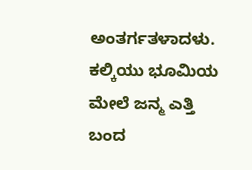ಅಂತರ್ಗತಳಾದಳು. ಕಲ್ಕಿಯು ಭೂಮಿಯ ಮೇಲೆ ಜನ್ಮ ಎತ್ತಿ ಬಂದ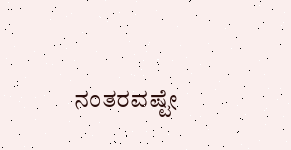ನಂತರವಷ್ಟೇ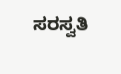ಸರಸ್ವತಿ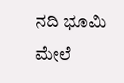ನದಿ ಭೂಮಿ ಮೇಲೆ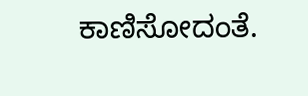ಕಾಣಿಸೋದಂತೆ.